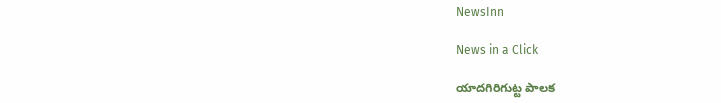NewsInn

News in a Click

యాదగిరిగుట్ట పాలక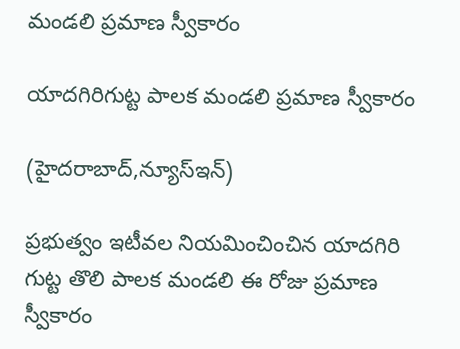మండలి ప్రమాణ స్వీకారం

యాదగిరిగుట్ట పాలక మండలి ప్రమాణ స్వీకారం

(హైద‌రాబాద్,న్యూస్ఇన్‌)

ప్ర‌భుత్వం ఇటీవ‌ల నియ‌మించించిన యాద‌గిరి గుట్ట తొలి పాల‌క మండ‌లి ఈ రోజు ప్ర‌మాణ స్వీకారం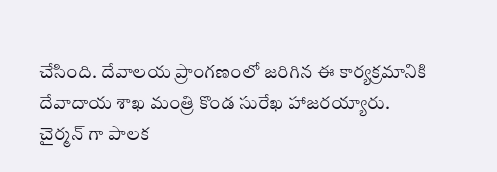చేసింది. దేవాల‌య ప్రాంగ‌ణంలో జ‌రిగిన ఈ కార్య‌క్ర‌మానికి దేవాదాయ శాఖ మంత్రి కొండ సురేఖ హాజ‌ర‌య్యారు. చైర్మ‌న్ గా పాల‌క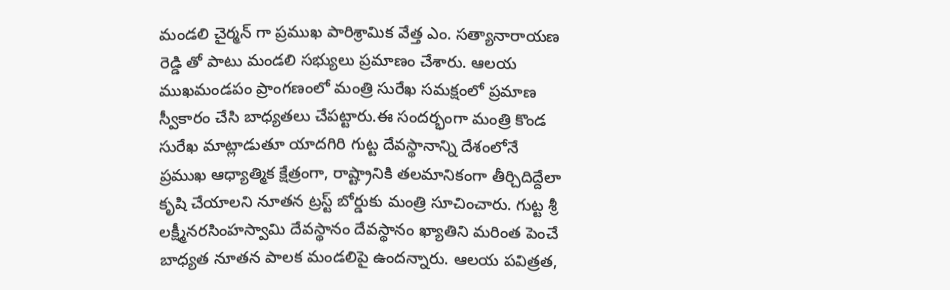మండ‌లి చైర్మ‌న్ గా ప్ర‌ముఖ పారిశ్రామిక వేత్త ఎం. స‌త్యానారాయ‌ణ రెడ్డి తో పాటు మండ‌లి స‌భ్యులు ప్ర‌మాణం చేశారు. ఆలయ ముఖమండపం ప్రాంగణంలో మంత్రి సురేఖ సమక్షంలో ప్రమాణ స్వీకారం చేసి బాధ్యతలు చేపట్టారు.ఈ సంద‌ర్భంగా మంత్రి కొండ సురేఖ మాట్లాడుతూ యాదగిరి గుట్ట దేవస్థానాన్ని దేశంలోనే ప్రముఖ ఆధ్యాత్మిక క్షేత్రంగా, రాష్ట్రానికి తలమానికంగా తీర్చిదిద్దేలా కృషి చేయాలని నూతన ట్రస్ట్ బోర్డుకు మంత్రి సూచించారు. గుట్ట శ్రీ లక్ష్మీనరసింహస్వామి దేవస్థానం దేవస్థానం ఖ్యాతిని మరింత పెంచే బాధ్యత నూతన పాలక మండలిపై ఉందన్నారు. ఆలయ పవిత్రత,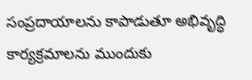సంప్రదాయాలను కాపాడుతూ అభివృద్ధి కార్యక్రమాలను ముందుకు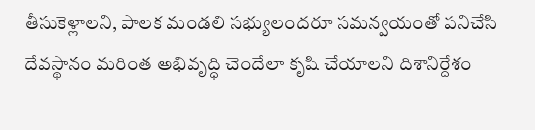తీసుకెళ్లాలని, పాలక మండలి సభ్యులందరూ సమన్వయంతో పనిచేసి దేవస్థానం మరింత అభివృద్ధి చెందేలా కృషి చేయాలని దిశానిర్దేశం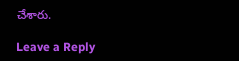చేశారు.

Leave a Reply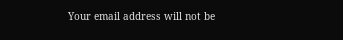Your email address will not be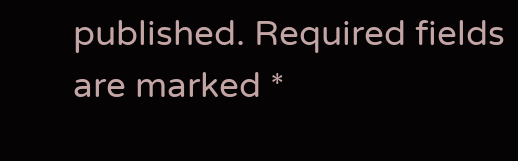published. Required fields are marked *